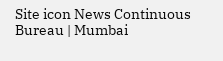Site icon News Continuous Bureau | Mumbai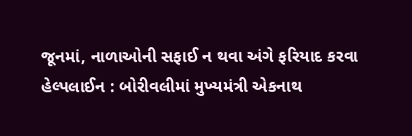જૂનમાં, નાળાઓની સફાઈ ન થવા અંગે ફરિયાદ કરવા હેલ્પલાઈન : બોરીવલીમાં મુખ્યમંત્રી એકનાથ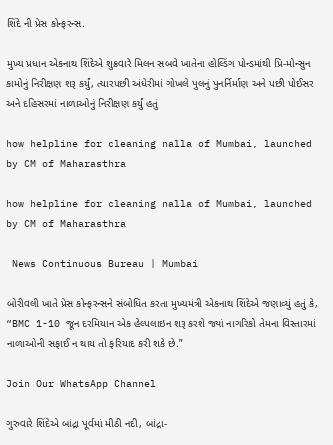શિંદે ની પ્રેસ કોન્ફરન્સ.

મુખ્ય પ્રધાન એકનાથ શિંદેએ શુક્રવારે મિલન સબવે ખાતેના હોલ્ડિંગ પોન્ડમાંથી પ્રિ-મોન્સુન કામોનું નિરીક્ષણ શરૂ કર્યું, ત્યારપછી અંધેરીમાં ગોખલે પુલનું પુનર્નિર્માણ અને પછી પોઈસર અને દહિસરમાં નાળાઓનું નિરીક્ષણ કર્યું હતું

how helpline for cleaning nalla of Mumbai, launched by CM of Maharasthra

how helpline for cleaning nalla of Mumbai, launched by CM of Maharasthra

 News Continuous Bureau | Mumbai

બોરીવલી ખાતે પ્રેસ કોન્ફરન્સને સંબોધિત કરતા મુખ્યમંત્રી એકનાથ શિંદેએ જણાવ્યું હતું કે, “BMC 1-10 જૂન દરમિયાન એક હેલ્પલાઇન શરૂ કરશે જ્યાં નાગરિકો તેમના વિસ્તારમાં નાળાઓની સફાઈ ન થાય તો ફરિયાદ કરી શકે છે.”

Join Our WhatsApp Channel

ગુરુવારે શિંદેએ બાંદ્રા પૂર્વમાં મીઠી નદી, બાંદ્રા-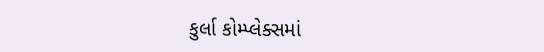કુર્લા કોમ્પ્લેક્સમાં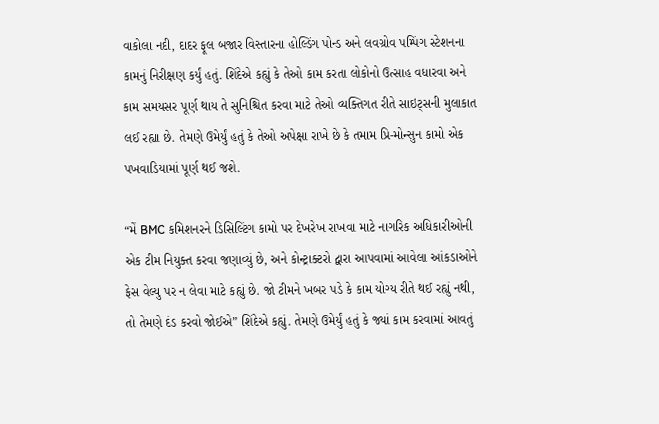વાકોલા નદી, દાદર ફૂલ બજાર વિસ્તારના હોલ્ડિંગ પોન્ડ અને લવગ્રોવ પમ્પિંગ સ્ટેશનના કામનું નિરીક્ષણ કર્યું હતું. શિંદેએ કહ્યું કે તેઓ કામ કરતા લોકોનો ઉત્સાહ વધારવા અને કામ સમયસર પૂર્ણ થાય તે સુનિશ્ચિત કરવા માટે તેઓ વ્યક્તિગત રીતે સાઇટ્સની મુલાકાત લઈ રહ્યા છે. તેમણે ઉમેર્યું હતું કે તેઓ અપેક્ષા રાખે છે કે તમામ પ્રિ-મોન્સુન કામો એક પખવાડિયામાં પૂર્ણ થઈ જશે.

“મેં BMC કમિશનરને ડિસિલ્ટિંગ કામો પર દેખરેખ રાખવા માટે નાગરિક અધિકારીઓની એક ટીમ નિયુક્ત કરવા જણાવ્યું છે, અને કોન્ટ્રાક્ટરો દ્વારા આપવામાં આવેલા આંકડાઓને ફેસ વેલ્યુ પર ન લેવા માટે કહ્યું છે. જો ટીમને ખબર પડે કે કામ યોગ્ય રીતે થઈ રહ્યું નથી, તો તેમણે દંડ કરવો જોઈએ” શિંદેએ કહ્યું. તેમણે ઉમેર્યું હતું કે જ્યાં કામ કરવામાં આવતું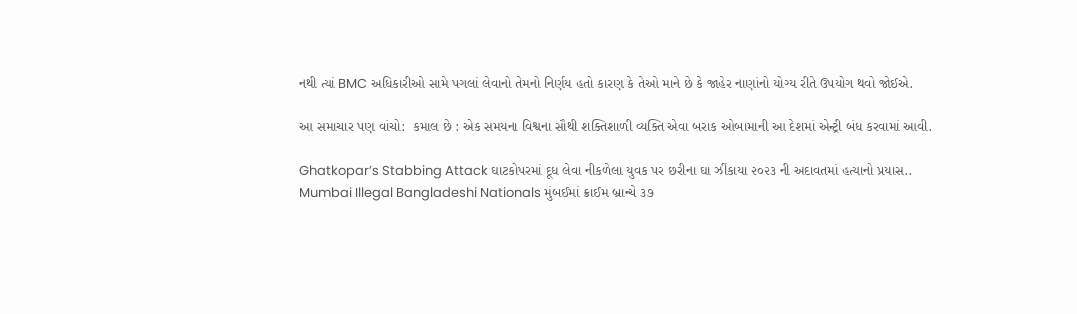નથી ત્યાં BMC અધિકારીઓ સામે પગલાં લેવાનો તેમનો નિર્ણય હતો કારણ કે તેઓ માને છે કે જાહેર નાણાંનો યોગ્ય રીતે ઉપયોગ થવો જોઈએ.

આ સમાચાર પણ વાંચો:  કમાલ છે : એક સમયના વિશ્વના સૌથી શક્તિશાળી વ્યક્તિ એવા બરાક ઓબામાની આ દેશમાં એન્ટ્રી બંધ કરવામાં આવી.

Ghatkopar’s Stabbing Attack ઘાટકોપરમાં દૂધ લેવા નીકળેલા યુવક પર છરીના ઘા ઝીંકાયા ૨૦૨૩ ની અદાવતમાં હત્યાનો પ્રયાસ..
Mumbai Illegal Bangladeshi Nationals મુંબઈમાં ક્રાઈમ બ્રાન્ચે ૩૭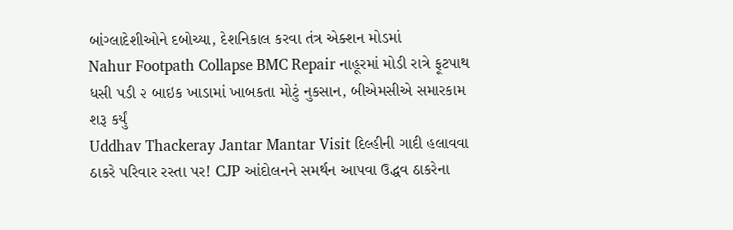બાંગ્લાદેશીઓને દબોચ્યા, દેશનિકાલ કરવા તંત્ર એક્શન મોડમાં
Nahur Footpath Collapse BMC Repair નાહૂરમાં મોડી રાત્રે ફૂટપાથ ધસી પડી ૨ બાઇક ખાડામાં ખાબકતા મોટું નુકસાન, બીએમસીએ સમારકામ શરૂ કર્યું
Uddhav Thackeray Jantar Mantar Visit દિલ્હીની ગાદી હલાવવા ઠાકરે પરિવાર રસ્તા પર! CJP આંદોલનને સમર્થન આપવા ઉદ્ધવ ઠાકરેના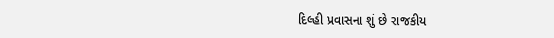દિલ્હી પ્રવાસના શું છે રાજકીય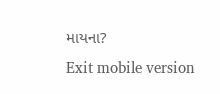માયના?
Exit mobile version